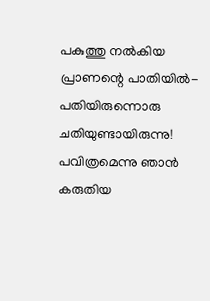പകുത്തു നൽകിയ പ്രാണന്റെ പാതിയിൽ-
പതിയിരുന്നൊരു ചതിയുണ്ടായിരുന്നു!
പവിത്രമെന്നു ഞാൻ കരുതിയ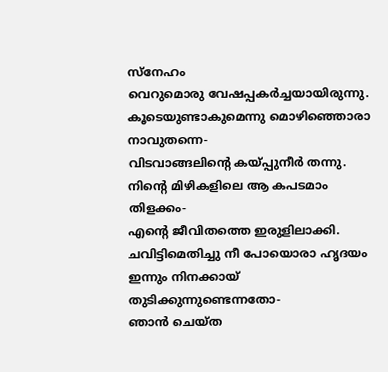സ്നേഹം
വെറുമൊരു വേഷപ്പകർച്ചയായിരുന്നു.
കൂടെയുണ്ടാകുമെന്നു മൊഴിഞ്ഞൊരാ നാവുതന്നെ-
വിടവാങ്ങലിന്റെ കയ്പ്പുനീർ തന്നു.
നിന്റെ മിഴികളിലെ ആ കപടമാം തിളക്കം-
എന്റെ ജീവിതത്തെ ഇരുളിലാക്കി.
ചവിട്ടിമെതിച്ചു നീ പോയൊരാ ഹൃദയം
ഇന്നും നിനക്കായ് തുടിക്കുന്നുണ്ടെന്നതോ-
ഞാൻ ചെയ്ത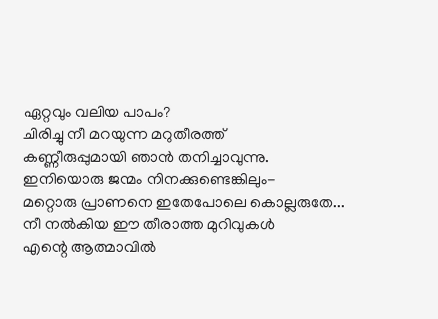ഏറ്റവും വലിയ പാപം?
ചിരിച്ചു നീ മറയുന്ന മറുതീരത്ത്
കണ്ണീരുപ്പുമായി ഞാൻ തനിച്ചാവുന്നു.
ഇനിയൊരു ജന്മം നിനക്കുണ്ടെങ്കിലും-
മറ്റൊരു പ്രാണനെ ഇതേപോലെ കൊല്ലരുതേ...
നീ നൽകിയ ഈ തീരാത്ത മുറിവുകൾ
എന്റെ ആത്മാവിൽ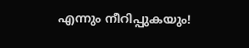എന്നും നീറിപ്പുകയും!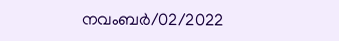നവംബർ/02/2022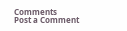Comments
Post a Comment